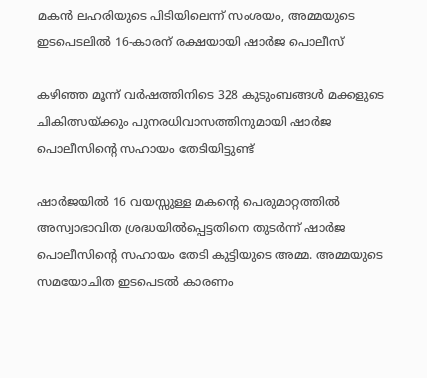മകൻ ലഹരിയുടെ പിടിയിലെന്ന് സംശയം, അമ്മയുടെ ഇടപെടലിൽ 16-കാരന് രക്ഷയായി ഷാർജ പൊലീസ്

കഴിഞ്ഞ മൂന്ന് വർഷത്തിനിടെ 328 കുടുംബങ്ങൾ മക്കളുടെ ചികിത്സയ്ക്കും പുനരധിവാസത്തിനുമായി ഷാർജ പൊലീസിന്റെ സഹായം തേടിയിട്ടുണ്ട്

ഷാർജയിൽ 16 വയസ്സുള്ള മകന്റെ പെരുമാറ്റത്തിൽ അസ്വാഭാവിത ശ്രദ്ധയിൽപ്പെട്ടതിനെ തുടർന്ന് ഷാർജ പൊലീസിന്റെ സഹായം തേടി കുട്ടിയുടെ അമ്മ. അമ്മയുടെ സമയോചിത ഇടപെടൽ കാരണം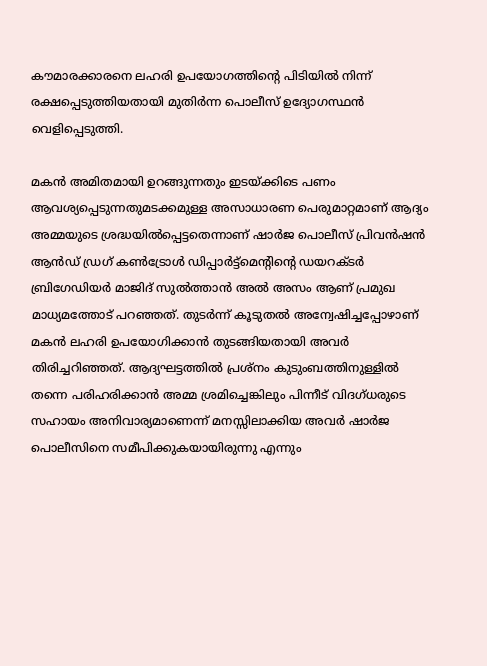കൗമാരക്കാരനെ ലഹരി ഉപയോഗത്തിന്റെ പിടിയിൽ നിന്ന് രക്ഷപ്പെടുത്തിയതായി മുതിർന്ന പൊലീസ് ഉദ്യോഗസ്ഥൻ വെളിപ്പെടുത്തി.

മകൻ അമിതമായി ഉറങ്ങുന്നതും ഇടയ്ക്കിടെ പണം ആവശ്യപ്പെടുന്നതുമടക്കമുള്ള അസാധാരണ പെരുമാറ്റമാണ് ആദ്യം അമ്മയുടെ ശ്രദ്ധയിൽപ്പെട്ടതെന്നാണ് ഷാർജ പൊലീസ് പ്രിവൻഷൻ ആൻഡ് ഡ്രഗ് കൺട്രോൾ ഡിപ്പാർട്ട്മെന്റിന്റെ ഡയറക്ടർ ബ്രിഗേഡിയർ മാജിദ് സുൽത്താൻ അൽ അസം ആണ് പ്രമുഖ മാധ്യമത്തോട് പറഞ്ഞത്. തുടർന്ന് കൂടുതൽ അന്വേഷിച്ചപ്പോഴാണ് മകൻ ലഹരി ഉപയോഗിക്കാൻ തുടങ്ങിയതായി അവർ തിരിച്ചറിഞ്ഞത്. ആദ്യഘട്ടത്തിൽ പ്രശ്നം കുടുംബത്തിനുള്ളിൽ തന്നെ പരിഹരിക്കാൻ അമ്മ ശ്രമിച്ചെങ്കിലും പിന്നീട് വിദഗ്ധരുടെ സഹായം അനിവാര്യമാണെന്ന് മനസ്സിലാക്കിയ അവർ ഷാർജ പൊലീസിനെ സമീപിക്കുകയായിരുന്നു എന്നും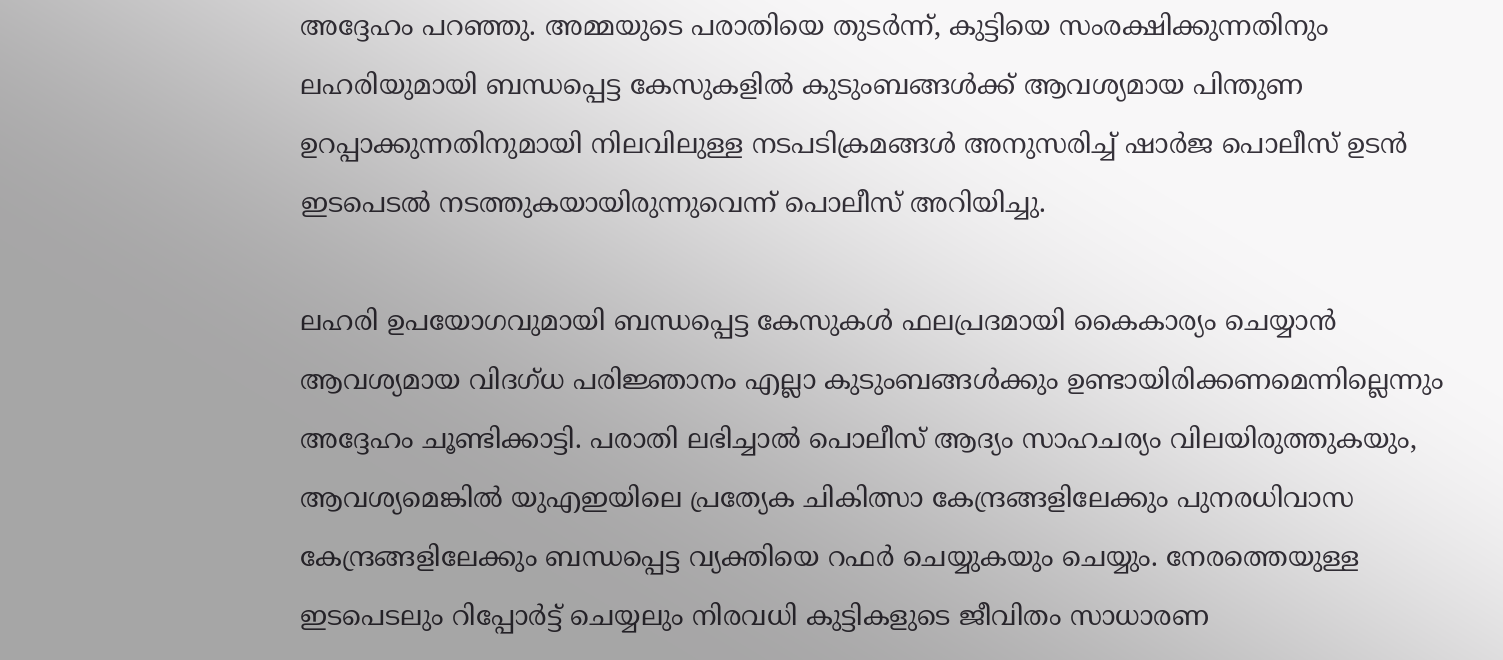അദ്ദേഹം പറഞ്ഞു. അമ്മയുടെ പരാതിയെ തുടർന്ന്, കുട്ടിയെ സംരക്ഷിക്കുന്നതിനും ലഹരിയുമായി ബന്ധപ്പെട്ട കേസുകളിൽ കുടുംബങ്ങൾക്ക് ആവശ്യമായ പിന്തുണ ഉറപ്പാക്കുന്നതിനുമായി നിലവിലുള്ള നടപടിക്രമങ്ങൾ അനുസരിച്ച് ഷാർജ പൊലീസ് ഉടൻ ഇടപെടൽ നടത്തുകയായിരുന്നുവെന്ന് പൊലീസ് അറിയിച്ചു.

ലഹരി ഉപയോഗവുമായി ബന്ധപ്പെട്ട കേസുകൾ ഫലപ്രദമായി കൈകാര്യം ചെയ്യാൻ ആവശ്യമായ വിദഗ്ധ പരിജ്ഞാനം എല്ലാ കുടുംബങ്ങൾക്കും ഉണ്ടായിരിക്കണമെന്നില്ലെന്നും അദ്ദേഹം ചൂണ്ടിക്കാട്ടി. പരാതി ലഭിച്ചാൽ പൊലീസ് ആദ്യം സാഹചര്യം വിലയിരുത്തുകയും, ആവശ്യമെങ്കിൽ യുഎഇയിലെ പ്രത്യേക ചികിത്സാ കേന്ദ്രങ്ങളിലേക്കും പുനരധിവാസ കേന്ദ്രങ്ങളിലേക്കും ബന്ധപ്പെട്ട വ്യക്തിയെ റഫർ ചെയ്യുകയും ചെയ്യും. നേരത്തെയുള്ള ഇടപെടലും റിപ്പോർട്ട് ചെയ്യലും നിരവധി കുട്ടികളുടെ ജീവിതം സാധാരണ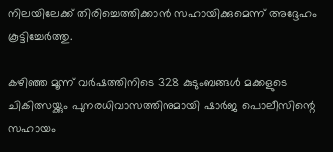നിലയിലേക്ക് തിരിച്ചെത്തിക്കാൻ സഹായിക്കുമെന്ന് അദ്ദേഹം കൂട്ടിച്ചേർത്തു.

കഴിഞ്ഞ മൂന്ന് വർഷത്തിനിടെ 328 കുടുംബങ്ങൾ മക്കളുടെ ചികിത്സയ്ക്കും പുനരധിവാസത്തിനുമായി ഷാർജ പൊലീസിന്റെ സഹായം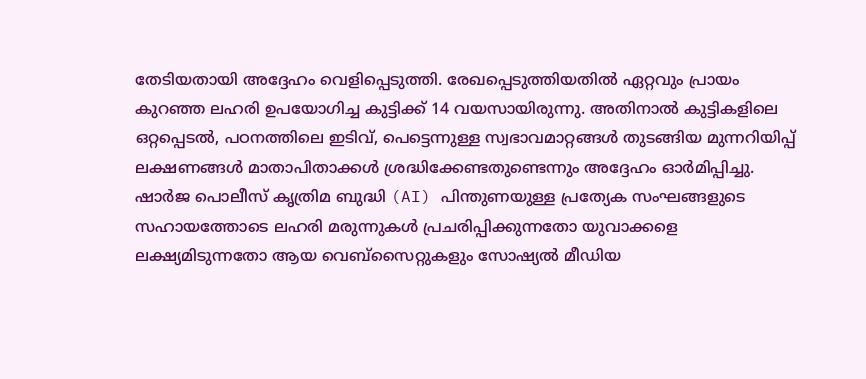തേടിയതായി അദ്ദേഹം വെളിപ്പെടുത്തി. രേഖപ്പെടുത്തിയതിൽ ഏറ്റവും പ്രായം കുറഞ്ഞ ലഹരി ഉപയോഗിച്ച കുട്ടിക്ക് 14 വയസായിരുന്നു. അതിനാൽ കുട്ടികളിലെ ഒറ്റപ്പെടൽ, പഠനത്തിലെ ഇടിവ്, പെട്ടെന്നുള്ള സ്വഭാവമാറ്റങ്ങൾ തുടങ്ങിയ മുന്നറിയിപ്പ് ലക്ഷണങ്ങൾ മാതാപിതാക്കൾ ശ്രദ്ധിക്കേണ്ടതുണ്ടെന്നും അദ്ദേഹം ഓർമിപ്പിച്ചു. ഷാർജ പൊലീസ് കൃത്രിമ ബുദ്ധി (AI) പിന്തുണയുള്ള പ്രത്യേക സംഘങ്ങളുടെ സഹായത്തോടെ ലഹരി മരുന്നുകൾ പ്രചരിപ്പിക്കുന്നതോ യുവാക്കളെ ലക്ഷ്യമിടുന്നതോ ആയ വെബ്‌സൈറ്റുകളും സോഷ്യൽ മീഡിയ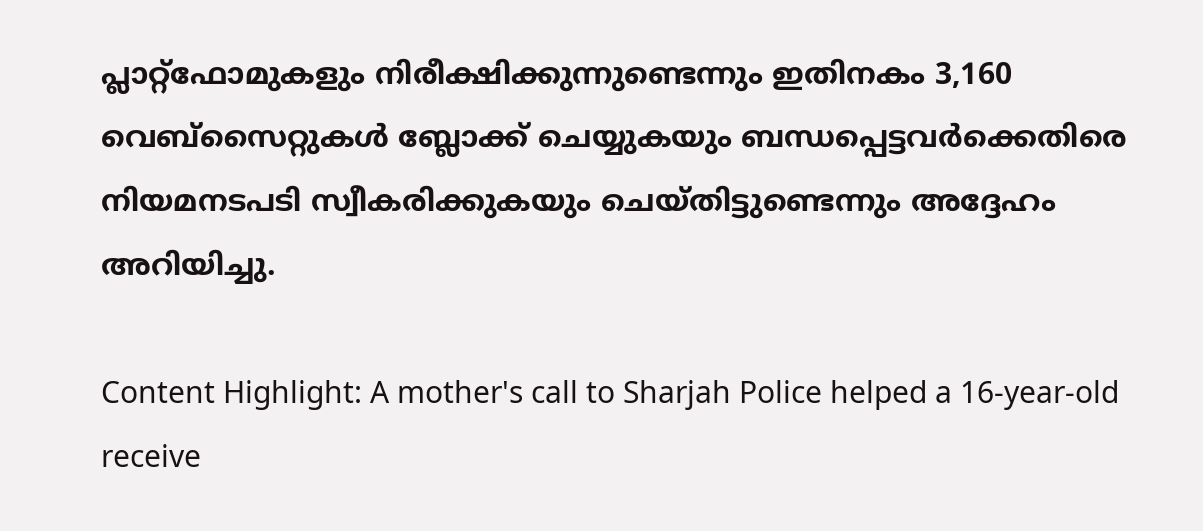പ്ലാറ്റ്‌ഫോമുകളും നിരീക്ഷിക്കുന്നുണ്ടെന്നും ഇതിനകം 3,160 വെബ്‌സൈറ്റുകൾ ബ്ലോക്ക് ചെയ്യുകയും ബന്ധപ്പെട്ടവർക്കെതിരെ നിയമനടപടി സ്വീകരിക്കുകയും ചെയ്തിട്ടുണ്ടെന്നും അദ്ദേഹം അറിയിച്ചു.

Content Highlight: A mother's call to Sharjah Police helped a 16-year-old receive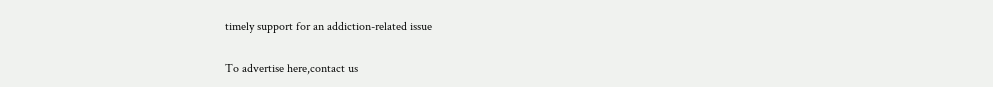timely support for an addiction-related issue

To advertise here,contact us